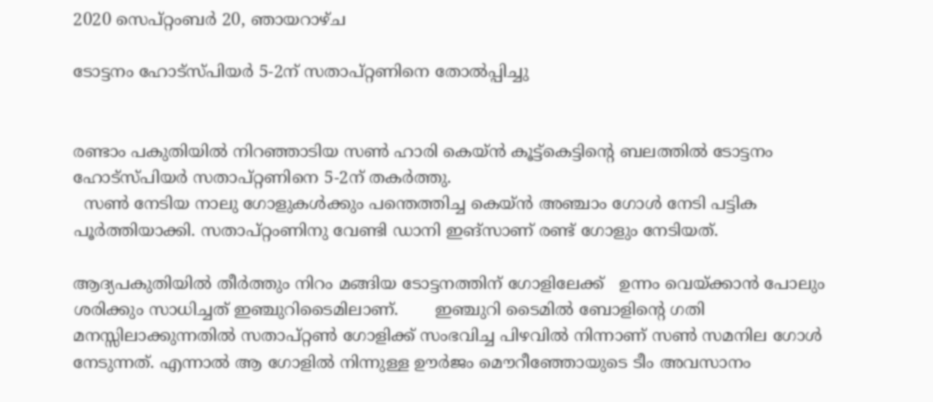2020 സെപ്റ്റംബർ 20, ഞായറാഴ്‌ച

ടോട്ടനം ഹോട്സ്പിയർ 5-2ന് സതാപ്റ്റണിനെ തോൽപ്പിച്ചു


രണ്ടാം പകുതിയിൽ നിറഞ്ഞാടിയ സൺ ഹാരി കെയ്ൻ കൂട്ട്കെട്ടിന്റെ ബലത്തിൽ ടോട്ടനം ഹോട്സ്പിയർ സതാപ്റ്റണിനെ 5-2ന് തകർത്തു.
  സൺ നേടിയ നാലു ഗോളുകൾക്കും പന്തെത്തിച്ച കെയ്ൻ അഞ്ചാം ഗോൾ നേടി പട്ടിക പൂർത്തിയാക്കി. സതാപ്റ്റംണിനു വേണ്ടി ഡാനി ഇങ്സാണ് രണ്ട് ഗോളും നേടിയത്.

ആദ്യപകുതിയിൽ തീർത്തും നിറം മങ്ങിയ ടോട്ടനത്തിന് ഗോളിലേക്ക്   ഉന്നം വെയ്ക്കാൻ പോലും ശരിക്കും സാധിച്ചത് ഇഞ്ചുറിടൈമിലാണ്.       ഇഞ്ചുറി ടൈമിൽ ബോളിന്റെ ഗതി മനസ്സിലാക്കുന്നതിൽ സതാപ്റ്റൺ ഗോളിക്ക് സംഭവിച്ച പിഴവിൽ നിന്നാണ് സൺ സമനില ഗോൾ നേടുന്നത്. എന്നാൽ ആ ഗോളിൽ നിന്നുള്ള ഊർജം മൌറീഞ്ഞോയുടെ ടീം അവസാനം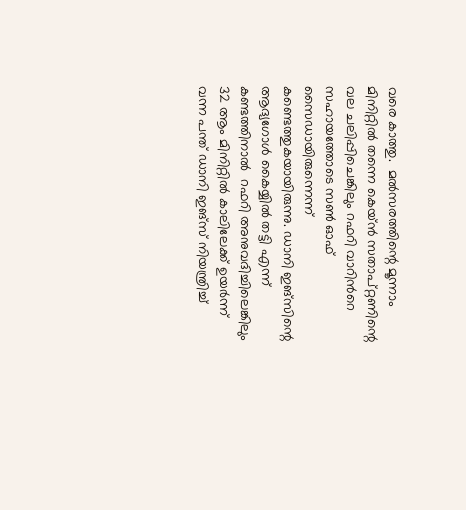വരെ കാത്തു.  മൽസരത്തിന്റെ മൂന്നാം മിനിറ്റിൽ തന്നെ കെയ്ൻ സതാപ്റ്റണിന്റെ വല ചലിപ്പിചെങ്കിലും റഫറി വാറിൻറെ സഹായത്തോടെ സൺ ഓഫ് സൈഡായിരുന്നെന്ന് കണ്ടെത്തുകയായിരുന്നു. ഡാനി ഇങ്സിന്റെ ആദ്യഗോൾ കൈയ്യിൽ തട്ടി എന്ന് കണ്ടത്തിനാൽ  റഫറി അനുവദിച്ചിലെങ്കിലും 32 ആം മിനിറ്റിൽ കാലിലേക്ക് ഉയർന്ന് വന്ന പന്ത് ഡാനി ഇങ്സ് നിയന്ത്രിച്ച്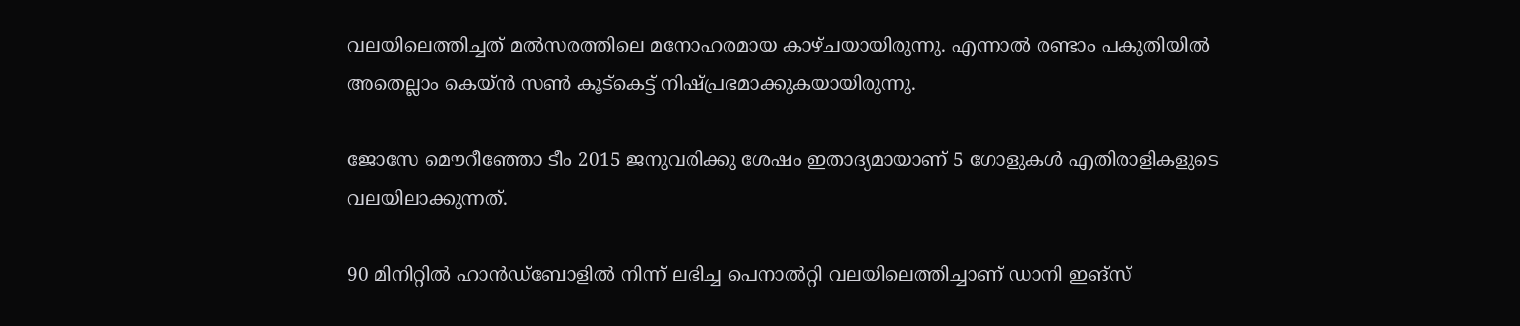വലയിലെത്തിച്ചത് മൽസരത്തിലെ മനോഹരമായ കാഴ്ചയായിരുന്നു. എന്നാൽ രണ്ടാം പകുതിയിൽ അതെല്ലാം കെയ്ൻ സൺ കൂട്കെട്ട് നിഷ്പ്രഭമാക്കുകയായിരുന്നു.

ജോസേ മൌറീഞ്ഞോ ടീം 2015 ജനുവരിക്കു ശേഷം ഇതാദ്യമായാണ് 5 ഗോളുകൾ എതിരാളികളുടെ വലയിലാക്കുന്നത്.

90 മിനിറ്റിൽ ഹാൻഡ്ബോളിൽ നിന്ന് ലഭിച്ച പെനാൽറ്റി വലയിലെത്തിച്ചാണ് ഡാനി ഇങ്സ്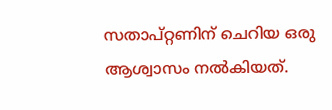സതാപ്റ്റണിന് ചെറിയ ഒരു ആശ്വാസം നൽകിയത്.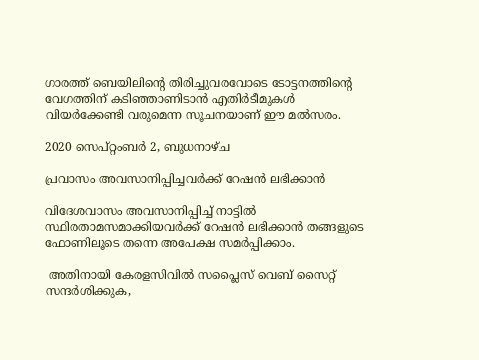ഗാരത്ത് ബെയിലിന്റെ തിരിച്ചുവരവോടെ ടോട്ടനത്തിന്റെ വേഗത്തിന് കടിഞ്ഞാണിടാൻ എതിർടീമുകൾ വിയർക്കേണ്ടി വരുമെന്ന സൂചനയാണ് ഈ മൽസരം.

2020 സെപ്റ്റംബർ 2, ബുധനാഴ്‌ച

പ്രവാസം അവസാനിപ്പിച്ചവർക്ക് റേഷൻ ലഭിക്കാൻ

വിദേശവാസം അവസാനിപ്പിച്ച് നാട്ടിൽ സ്ഥിരതാമസമാക്കിയവർക്ക് റേഷൻ ലഭിക്കാൻ തങ്ങളുടെ ഫോണിലൂടെ തന്നെ അപേക്ഷ സമർപ്പിക്കാം.

 അതിനായി കേരളസിവിൽ സപ്ലൈസ് വെബ് സൈറ്റ് സന്ദർശിക്കുക,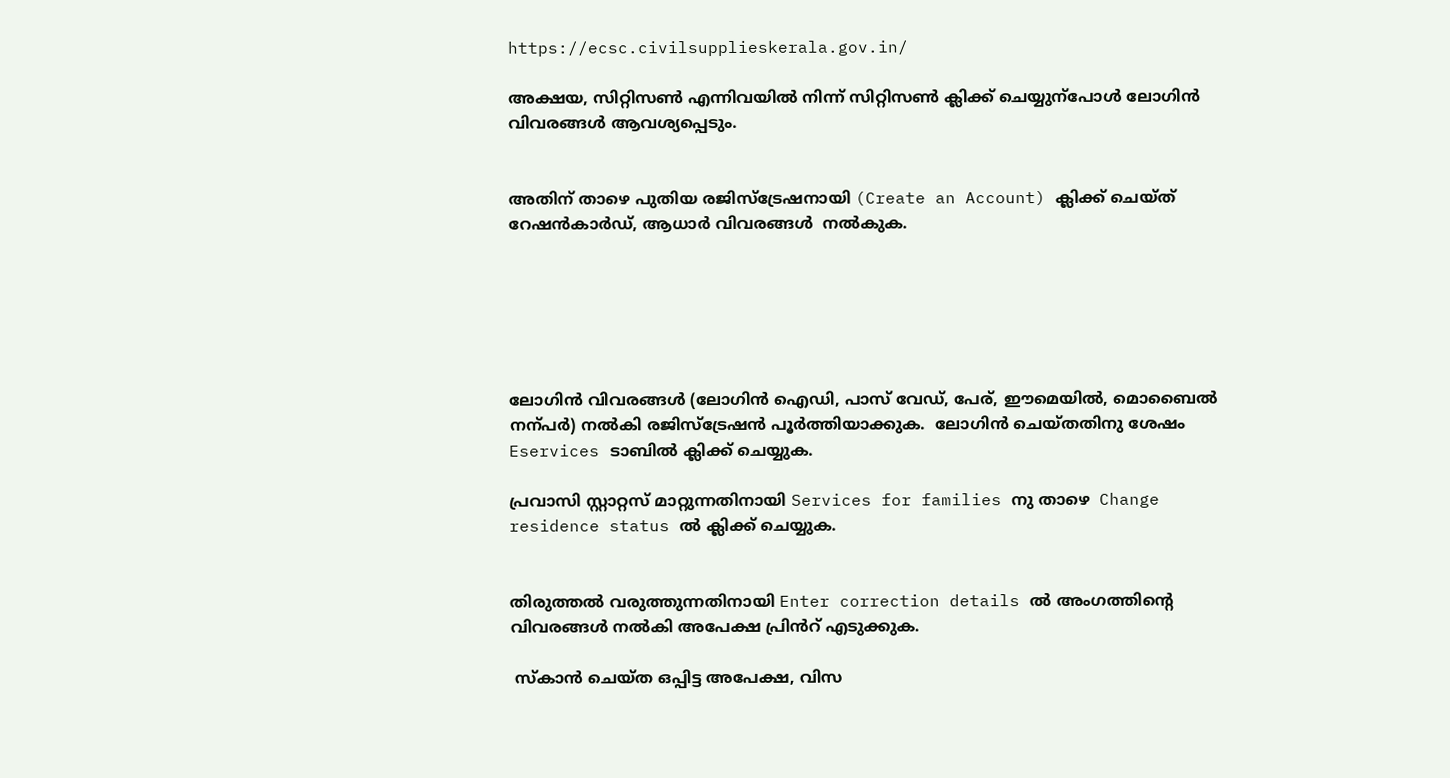https://ecsc.civilsupplieskerala.gov.in/

അക്ഷയ, സിറ്റിസൺ എന്നിവയിൽ നിന്ന് സിറ്റിസൺ ക്ലിക്ക് ചെയ്യുന്പോൾ ലോഗിൻ വിവരങ്ങൾ ആവശ്യപ്പെടും.


അതിന് താഴെ പുതിയ രജിസ്ട്രേഷനായി (Create an Account) ക്ലിക്ക് ചെയ്ത് റേഷൻകാർഡ്, ആധാർ വിവരങ്ങൾ  നൽകുക.






ലോഗിൻ വിവരങ്ങൾ (ലോഗിൻ ഐഡി, പാസ് വേഡ്, പേര്, ഈമെയിൽ, മൊബൈൽ നന്പർ) നൽകി രജിസ്ട്രേഷൻ പൂർത്തിയാക്കുക.  ലോഗിൻ ചെയ്തതിനു ശേഷം Eservices ടാബിൽ ക്ലിക്ക് ചെയ്യുക.

പ്രവാസി സ്റ്റാറ്റസ് മാറ്റുന്നതിനായി Services for families നു താഴെ  Change residence status ൽ ക്ലിക്ക് ചെയ്യുക.


തിരുത്തൽ വരുത്തുന്നതിനായി Enter correction details ൽ അംഗത്തിൻ്റെ വിവരങ്ങൾ നൽകി അപേക്ഷ പ്രിൻറ് എടുക്കുക.

 സ്കാൻ ചെയ്ത ഒപ്പിട്ട അപേക്ഷ, വിസ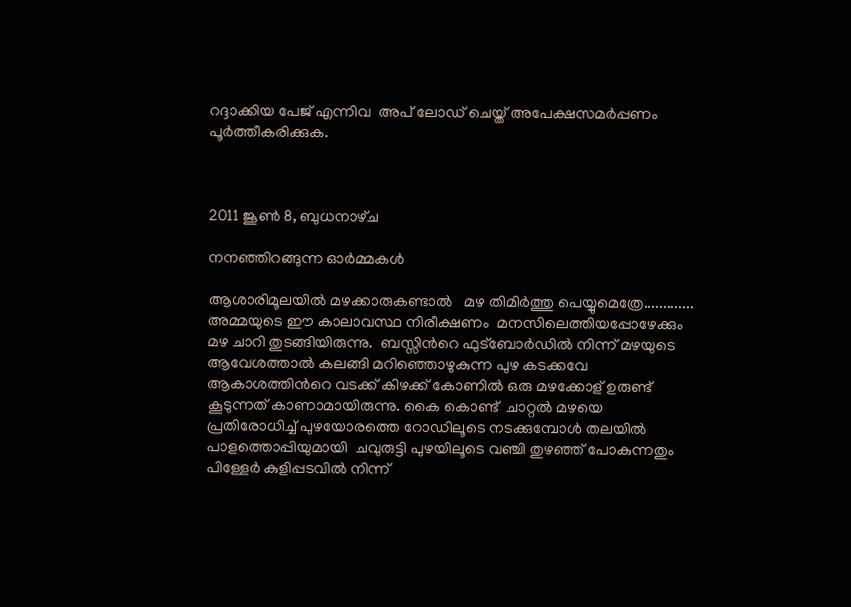റദ്ദാക്കിയ പേജ് എന്നിവ  അപ് ലോഡ് ചെയ്ത് അപേക്ഷസമർപ്പണം പൂർത്തീകരിക്കുക.



2011 ജൂൺ 8, ബുധനാഴ്‌ച

നനഞ്ഞിറങ്ങുന്ന ഓര്‍മ്മകള്‍

ആശാരിമൂലയില്‍ മഴക്കാരുകണ്ടാൽ   മഴ തിമിര്‍ത്തു പെയ്യുമെത്രേ.............  അമ്മയുടെ ഈ കാലാവസ്ഥ നിരീക്ഷണം  മനസിലെത്തിയപ്പോഴേക്കും മഴ ചാറി തുടങ്ങിയിരുന്നു.  ബസ്സിന്‍റെ ഫുട്ബോര്‍ഡില്‍ നിന്ന് മഴയുടെ ആവേശത്താല്‍ കലങ്ങി മറിഞ്ഞൊഴുകുന്ന പുഴ കടക്കവേ ആകാശത്തിന്‍റെ വടക്ക് കിഴക്ക് കോണില്‍ ഒരു മഴക്കോള് ഉരുണ്ട്  കൂടുന്നത് കാണാമായിരുന്നു. കൈ കൊണ്ട്  ചാറ്റല്‍ മഴയെ പ്രതിരോധിച്ച് പുഴയോരത്തെ റോഡിലൂടെ നടക്കുമ്പോള്‍ തലയില്‍ പാളത്തൊപ്പിയുമായി  ചവുരുട്ടി പുഴയിലൂടെ വഞ്ചി തുഴഞ്ഞ് പോകുന്നതും പിള്ളേര്‍ കുളിപ്പടവില്‍ നിന്ന്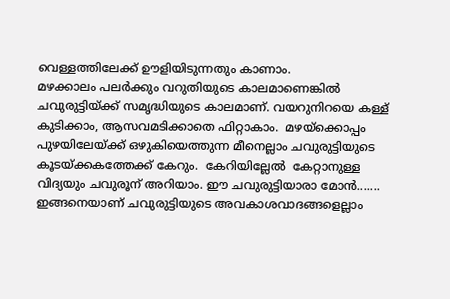വെള്ളത്തിലേക്ക് ഊളിയിടുന്നതും കാണാം.
മഴക്കാലം പലര്‍ക്കും വറുതിയുടെ കാലമാണെങ്കില്‍ ചവുരുട്ടിയ്ക്ക് സമൃദ്ധിയുടെ കാലമാണ്. വയറുനിറയെ കള്ള് കുടിക്കാം, ആസവമടിക്കാതെ ഫിറ്റാകാം.  മഴയ്ക്കൊപ്പം പുഴയിലേയ്ക്ക് ഒഴുകിയെത്തുന്ന മീനെല്ലാം ചവുരുട്ടിയുടെ കൂടയ്ക്കകത്തേക്ക് കേറും.  കേറിയില്ലേല്‍  കേറ്റാനുള്ള വിദ്യയും ചവുരൂന് അറിയാം. ഈ ചവുരുട്ടിയാരാ മോന്‍....... ഇങ്ങനെയാണ് ചവുരുട്ടിയുടെ അവകാശവാദങ്ങളെല്ലാം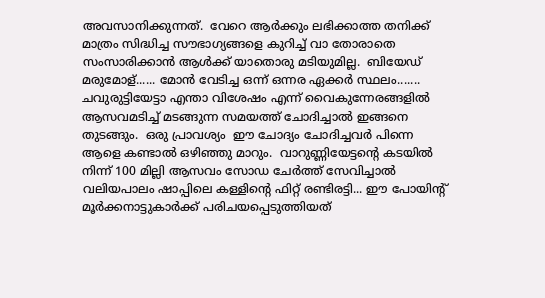അവസാനിക്കുന്നത്.  വേറെ ആര്‍ക്കും ലഭിക്കാത്ത തനിക്ക് മാത്രം സിദ്ധിച്ച സൗഭാഗ്യങ്ങളെ കുറിച്ച് വാ തോരാതെ സംസാരിക്കാന്‍ ആള്‍ക്ക് യാതൊരു മടിയുമില്ല.  ബിയേഡ് മരുമോള്...... മോന്‍ വേടിച്ച ഒന്ന് ഒന്നര ഏക്കര്‍ സ്ഥലം....... ചവുരുട്ടിയേട്ടാ എന്താ വിശേഷം എന്ന് വൈകുന്നേരങ്ങളില്‍ ആസവമടിച്ച് മടങ്ങുന്ന സമയത്ത് ചോദിച്ചാല്‍ ഇങ്ങനെ തുടങ്ങും.  ഒരു പ്രാവശ്യം  ഈ ചോദ്യം ചോദിച്ചവര്‍ പിന്നെ ആളെ കണ്ടാൽ ഒഴിഞ്ഞു മാറും.  വാറുണ്ണിയേട്ടന്‍റെ കടയില്‍ നിന്ന് 100 മില്ലി ആസവം സോഡ ചേര്‍ത്ത് സേവിച്ചാല്‍ വലിയപാലം ഷാപ്പിലെ കള്ളിന്‍റെ ഫിറ്റ് രണ്ടിരട്ടി... ഈ പോയിന്‍റ് മൂര്‍ക്കനാട്ടുകാര്‍ക്ക് പരിചയപ്പെടുത്തിയത്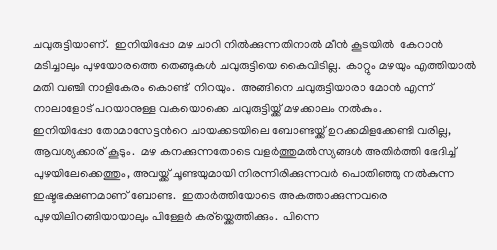ചവുരുട്ടിയാണ്.  ഇനിയിപ്പോ മഴ ചാറി നില്‍ക്കുന്നതിനാല്‍ മീന്‍ കൂടയില്‍  കേറാന്‍ മടിച്ചാലും പുഴയോരത്തെ തെങ്ങുകള്‍ ചവുരുട്ടിയെ കൈവിടില്ല.  കാറ്റും മഴയും എത്തിയാല്‍ മതി വഞ്ചി നാളികേരം കൊണ്ട്  നിറയും.  അങ്ങിനെ ചവുരുട്ടിയാരാ മോന്‍ എന്ന് നാലാളോട് പറയാനുള്ള വകയൊക്കെ ചവുരുട്ടിയ്ക്ക് മഴക്കാലം നല്‍കും.
ഇനിയിപ്പോ തോമാസേട്ടന്‍റെ ചായക്കടയിലെ ബോണ്ടയ്ക്ക് ഉറക്കമിളക്കേണ്ടി വരില്ല, ആവശ്യക്കാര് കൂടും.  മഴ കനക്കുന്നതോടെ വളര്‍ത്തുമല്‍സ്യങ്ങള്‍ അതിര്‍ത്തി ഭേദിച്ച് പുഴയിലേക്കെത്തും, അവയ്ക്ക് ചൂണ്ടയുമായി നിരന്നിരിക്കുന്നവര്‍ പൊതിഞ്ഞു നല്‍കുന്ന ഇഷ്ടഭക്ഷണമാണ് ബോണ്ട.  ഇതാര്‍ത്തിയോടെ അകത്താക്കുന്നവരെ പുഴയിലിറങ്ങിയായാലും പിള്ളേര്‍ കര്യ്ക്കെത്തിക്കും.  പിന്നെ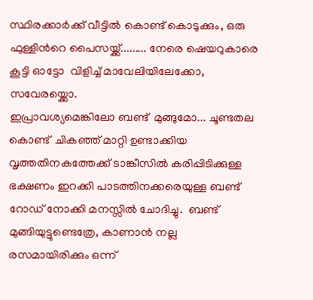സ്ഥിരക്കാര്‍ക്ക് വീട്ടില്‍ കൊണ്ട് കൊടുക്കും, ഒരു ഫുള്ളിന്‍റെ പൈസയ്ക്ക്......... നേരെ ഷെയറുകാരെ കൂട്ടി ഓട്ടോ  വിളിച്ച് മാവേലിയിലേക്കോ, സവേരയ്ക്കൊ.
ഇപ്രാവശ്യമെങ്കിലോ ബണ്ട്  മുങ്ങുമോ... ചൂണ്ടതല കൊണ്ട്  ചികഞ്ഞ് മാറ്റി ഉണ്ടാക്കിയ വൃത്തതിനകത്തേക്ക് ടാങ്കീസില്‍ കരിപ്പിടിക്കുള്ള ഭക്ഷണം ഇറക്കി പാടത്തിനക്കരെയുള്ള ബണ്ട് റോഡ് നോക്കി മനസ്സില്‍ ചോദിച്ചു.  ബണ്ട് മുങ്ങിയുട്ടുണ്ടെത്രേ, കാണാന്‍ നല്ല രസമായിരിക്കും ഒന്ന്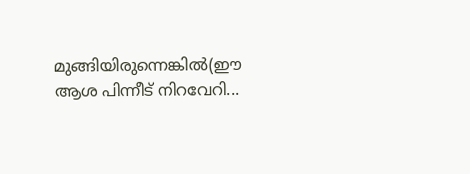മുങ്ങിയിരുന്നെങ്കില്‍(ഈ ആശ പിന്നീട് നിറവേറി...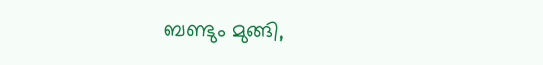ബണ്ടും മുങ്ങി,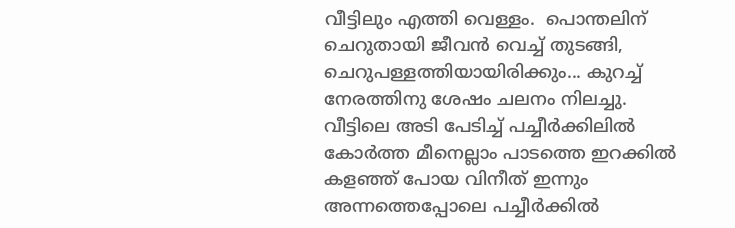വീട്ടിലും എത്തി വെള്ളം.  പൊന്തലിന് ചെറുതായി ജീവന്‍ വെച്ച് തുടങ്ങി, ചെറുപള്ളത്തിയായിരിക്കും... കുറച്ച് നേരത്തിനു ശേഷം ചലനം നിലച്ചു.  വീട്ടിലെ അടി പേടിച്ച് പച്ചീര്‍ക്കിലില്‍ കോര്‍ത്ത മീനെല്ലാം പാടത്തെ ഇറക്കില്‍ കളഞ്ഞ് പോയ വിനീത് ഇന്നും അന്നത്തെപ്പോലെ പച്ചീര്‍ക്കില്‍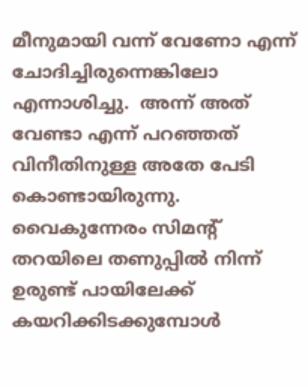മീനുമായി വന്ന് വേണോ എന്ന് ചോദിച്ചിരുന്നെങ്കിലോ എന്നാശിച്ചു.  അന്ന് അത് വേണ്ടാ എന്ന് പറഞ്ഞത് വിനീതിനുള്ള അതേ പേടി കൊണ്ടായിരുന്നു.
വൈകുന്നേരം സിമന്‍റ് തറയിലെ തണുപ്പില്‍ നിന്ന് ഉരുണ്ട് പായിലേക്ക് കയറിക്കിടക്കുമ്പോള്‍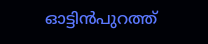ഓട്ടിന്‍പുറത്ത്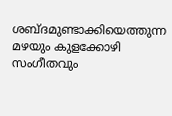ശബ്ദമുണ്ടാക്കിയെത്തുന്ന മഴയും കുളക്കോഴി സംഗീതവും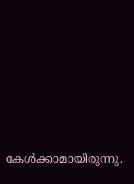കേള്‍ക്കാമായിരുന്നു.